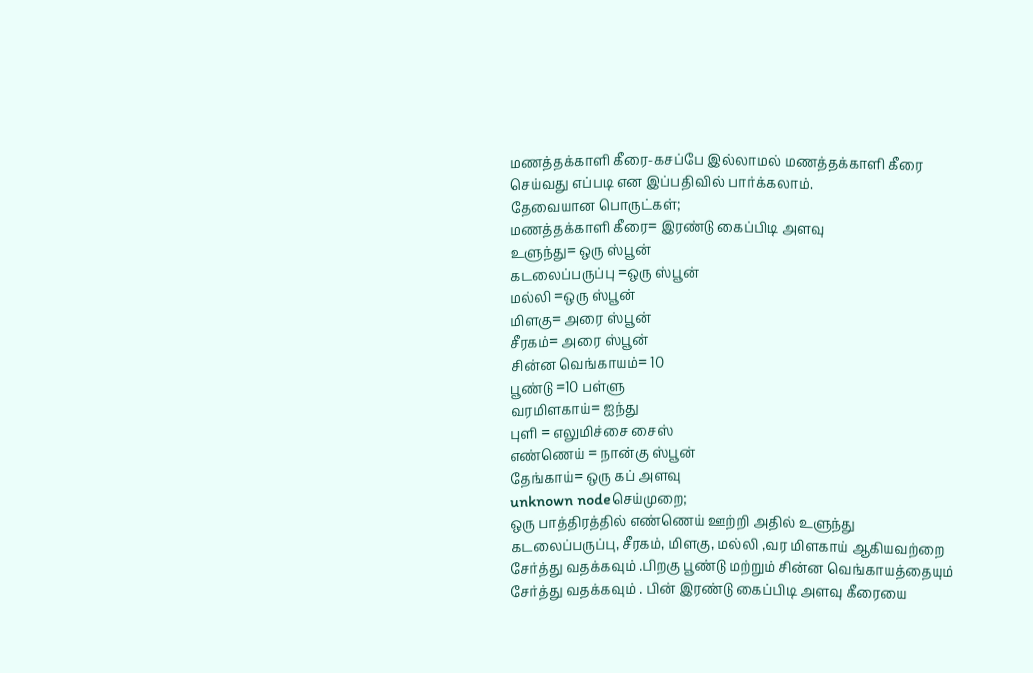மணத்தக்காளி கீரை-கசப்பே இல்லாமல் மணத்தக்காளி கீரை செய்வது எப்படி என இப்பதிவில் பார்க்கலாம்.
தேவையான பொருட்கள்;
மணத்தக்காளி கீரை= இரண்டு கைப்பிடி அளவு
உளுந்து= ஒரு ஸ்பூன்
கடலைப்பருப்பு =ஒரு ஸ்பூன்
மல்லி =ஒரு ஸ்பூன்
மிளகு= அரை ஸ்பூன்
சீரகம்= அரை ஸ்பூன்
சின்ன வெங்காயம்= 10
பூண்டு =10 பள்ளு
வரமிளகாய்= ஐந்து
புளி = எலுமிச்சை சைஸ்
எண்ணெய் = நான்கு ஸ்பூன்
தேங்காய்= ஒரு கப் அளவு
unknown nodeசெய்முறை;
ஒரு பாத்திரத்தில் எண்ணெய் ஊற்றி அதில் உளுந்து கடலைப்பருப்பு, சீரகம், மிளகு, மல்லி ,வர மிளகாய் ஆகியவற்றை சேர்த்து வதக்கவும் .பிறகு பூண்டு மற்றும் சின்ன வெங்காயத்தையும் சேர்த்து வதக்கவும் . பின் இரண்டு கைப்பிடி அளவு கீரையை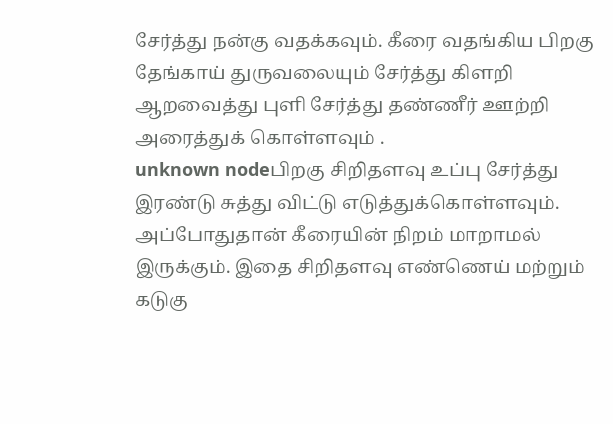சேர்த்து நன்கு வதக்கவும். கீரை வதங்கிய பிறகு தேங்காய் துருவலையும் சேர்த்து கிளறி ஆறவைத்து புளி சேர்த்து தண்ணீர் ஊற்றி அரைத்துக் கொள்ளவும் .
unknown nodeபிறகு சிறிதளவு உப்பு சேர்த்து இரண்டு சுத்து விட்டு எடுத்துக்கொள்ளவும். அப்போதுதான் கீரையின் நிறம் மாறாமல் இருக்கும். இதை சிறிதளவு எண்ணெய் மற்றும் கடுகு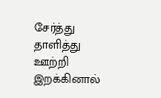சேர்த்து தாளித்து ஊற்றி இறக்கினால்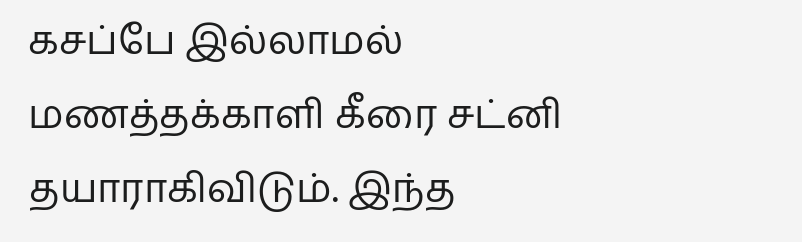கசப்பே இல்லாமல் மணத்தக்காளி கீரை சட்னி தயாராகிவிடும். இந்த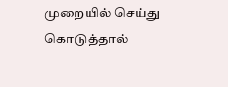முறையில் செய்து கொடுத்தால்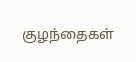குழந்தைகள்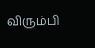விரும்பி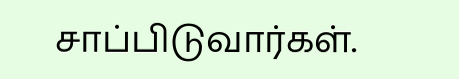சாப்பிடுவார்கள்.